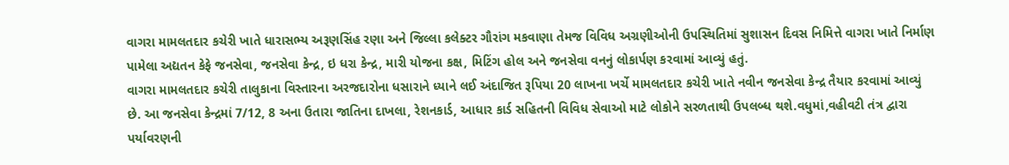વાગરા મામલતદાર કચેરી ખાતે ધારાસભ્ય અરૂણસિંહ રણા અને જિલ્લા કલેક્ટર ગૌરાંગ મકવાણા તેમજ વિવિધ અગ્રણીઓની ઉપસ્થિતિમાં સુશાસન દિવસ નિમિત્તે વાગરા ખાતે નિર્માણ પામેલા અદ્યતન કેફે જનસેવા, જનસેવા કેન્દ્ર, ઇ ધરા કેન્દ્ર, મારી યોજના કક્ષ, મિટિંગ હોલ અને જનસેવા વનનું લોકાર્પણ કરવામાં આવ્યું હતું.
વાગરા મામલતદાર કચેરી તાલુકાના વિસ્તારના અરજદારોના ધસારાને ધ્યાને લઈ અંદાજિત રૂપિયા 20 લાખના ખર્ચે મામલતદાર કચેરી ખાતે નવીન જનસેવા કેન્દ્ર તૈયાર કરવામાં આવ્યું છે. આ જનસેવા કેન્દ્રમાં 7/12, 8 અના ઉતારા જાતિના દાખલા, રેશનકાર્ડ, આધાર કાર્ડ સહિતની વિવિધ સેવાઓ માટે લોકોને સરળતાથી ઉપલબ્ધ થશે.વધુમાં,વહીવટી તંત્ર દ્વારા પર્યાવરણની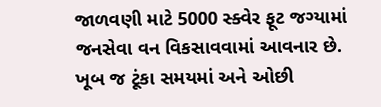જાળવણી માટે 5000 સ્ક્વેર ફૂટ જગ્યામાં જનસેવા વન વિકસાવવામાં આવનાર છે. ખૂબ જ ટૂંકા સમયમાં અને ઓછી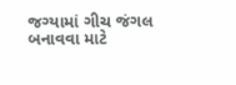જગ્યામાં ગીચ જંગલ બનાવવા માટે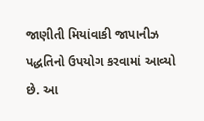જાણીતી મિયાંવાકી જાપાનીઝ પદ્ધતિનો ઉપયોગ કરવામાં આવ્યો છે. આ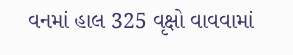વનમાં હાલ 325 વૃક્ષો વાવવામાં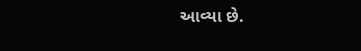આવ્યા છે.